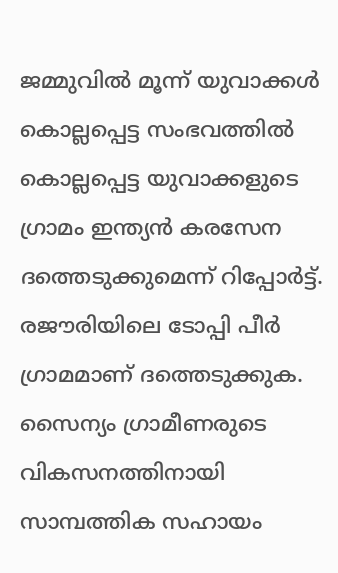ജമ്മുവിൽ മൂന്ന് യുവാക്കൾ കൊല്ലപ്പെട്ട സംഭവത്തിൽ കൊല്ലപ്പെട്ട യുവാക്കളുടെ ഗ്രാമം ഇന്ത്യൻ കരസേന ദത്തെടുക്കുമെന്ന് റിപ്പോർട്ട്. രജൗരിയിലെ ടോപ്പി പീർ ഗ്രാമമാണ് ദത്തെടുക്കുക.
സൈന്യം ഗ്രാമീണരുടെ വികസനത്തിനായി സാമ്പത്തിക സഹായം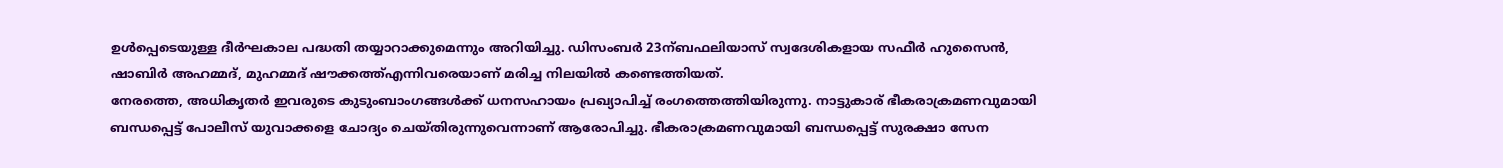ഉൾപ്പെടെയുള്ള ദീർഘകാല പദ്ധതി തയ്യാറാക്കുമെന്നും അറിയിച്ചു. ഡിസംബർ 23ന്ബഫലിയാസ് സ്വദേശികളായ സഫീർ ഹുസൈൻ, ഷാബിർ അഹമ്മദ്, മുഹമ്മദ് ഷൗക്കത്ത്എന്നിവരെയാണ് മരിച്ച നിലയിൽ കണ്ടെത്തിയത്.
നേരത്തെ, അധികൃതർ ഇവരുടെ കുടുംബാംഗങ്ങൾക്ക് ധനസഹായം പ്രഖ്യാപിച്ച് രംഗത്തെത്തിയിരുന്നു. നാട്ടുകാര് ഭീകരാക്രമണവുമായി ബന്ധപ്പെട്ട് പോലീസ് യുവാക്കളെ ചോദ്യം ചെയ്തിരുന്നുവെന്നാണ് ആരോപിച്ചു. ഭീകരാക്രമണവുമായി ബന്ധപ്പെട്ട് സുരക്ഷാ സേന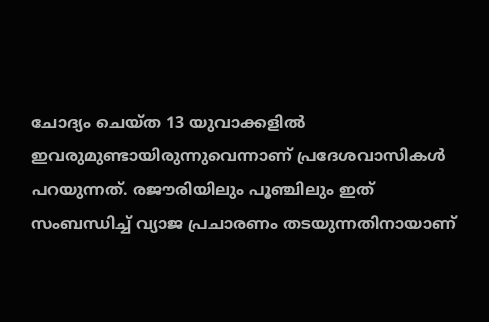ചോദ്യം ചെയ്ത 13 യുവാക്കളിൽ ഇവരുമുണ്ടായിരുന്നുവെന്നാണ് പ്രദേശവാസികൾ പറയുന്നത്. രജൗരിയിലും പൂഞ്ചിലും ഇത് സംബന്ധിച്ച് വ്യാജ പ്രചാരണം തടയുന്നതിനായാണ്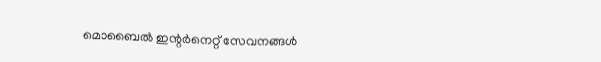മൊബൈൽ ഇന്റർനെറ്റ് സേവനങ്ങൾ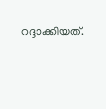റദ്ദാക്കിയത്.